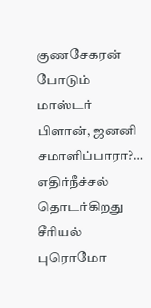குணசேகரன் போடும் மாஸ்டர் பிளான், ஜனனி சமாளிப்பாரா?… எதிர்நீச்சல் தொடர்கிறது சீரியல் புரொமோ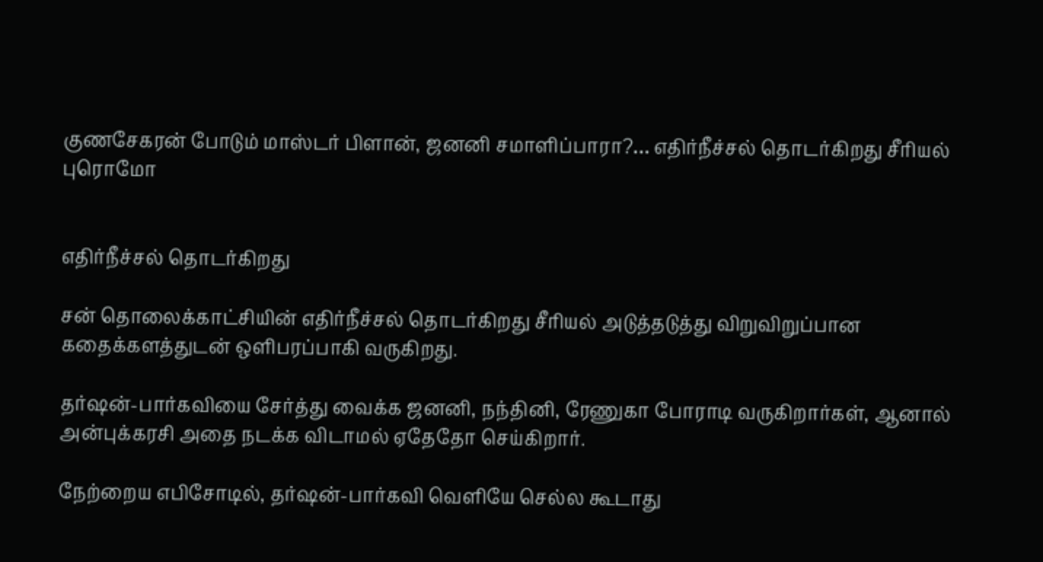குணசேகரன் போடும் மாஸ்டர் பிளான், ஜனனி சமாளிப்பாரா?… எதிர்நீச்சல் தொடர்கிறது சீரியல் புரொமோ


எதிர்நீச்சல் தொடர்கிறது

சன் தொலைக்காட்சியின் எதிர்நீச்சல் தொடர்கிறது சீரியல் அடுத்தடுத்து விறுவிறுப்பான கதைக்களத்துடன் ஒளிபரப்பாகி வருகிறது.

தர்ஷன்-பார்கவியை சேர்த்து வைக்க ஜனனி, நந்தினி, ரேணுகா போராடி வருகிறார்கள், ஆனால் அன்புக்கரசி அதை நடக்க விடாமல் ஏதேதோ செய்கிறார்.

நேற்றைய எபிசோடில், தர்ஷன்-பார்கவி வெளியே செல்ல கூடாது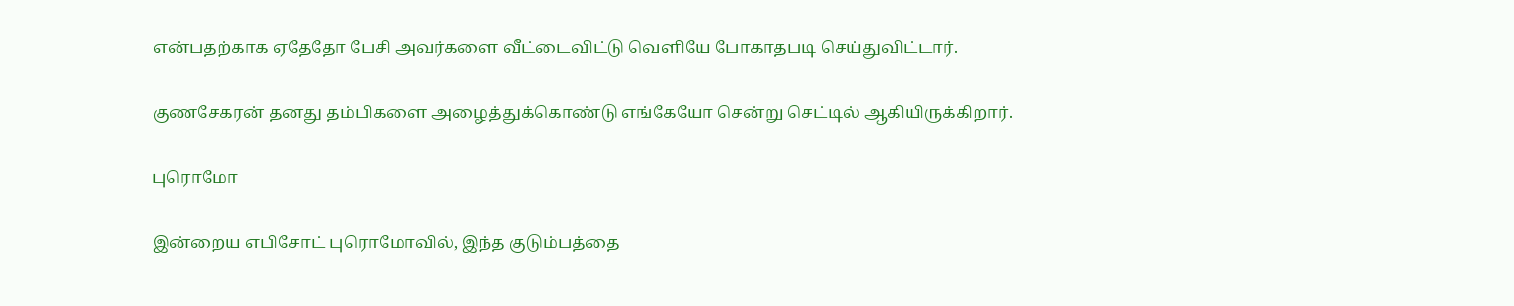என்பதற்காக ஏதேதோ பேசி அவர்களை வீட்டைவிட்டு வெளியே போகாதபடி செய்துவிட்டார்.

குணசேகரன் தனது தம்பிகளை அழைத்துக்கொண்டு எங்கேயோ சென்று செட்டில் ஆகியிருக்கிறார்.

புரொமோ

இன்றைய எபிசோட் புரொமோவில், இந்த குடும்பத்தை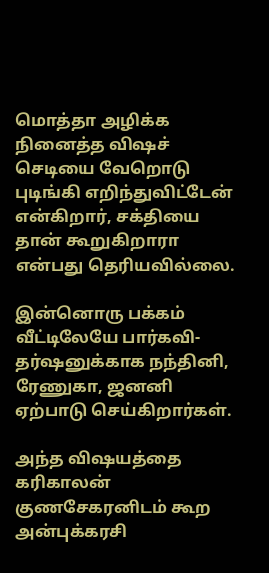மொத்தா அழிக்க நினைத்த விஷச் செடியை வேறொடு புடிங்கி எறிந்துவிட்டேன் என்கிறார், சக்தியை தான் கூறுகிறாரா என்பது தெரியவில்லை.

இன்னொரு பக்கம் வீட்டிலேயே பார்கவி-தர்ஷனுக்காக நந்தினி, ரேணுகா, ஜனனி ஏற்பாடு செய்கிறார்கள்.

அந்த விஷயத்தை கரிகாலன் குணசேகரனிடம் கூற அன்புக்கரசி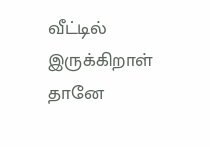வீட்டில் இருக்கிறாள் தானே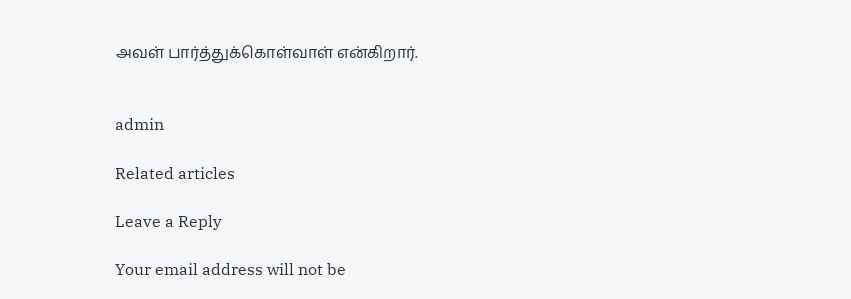அவள் பார்த்துக்கொள்வாள் என்கிறார்.


admin

Related articles

Leave a Reply

Your email address will not be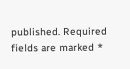published. Required fields are marked *